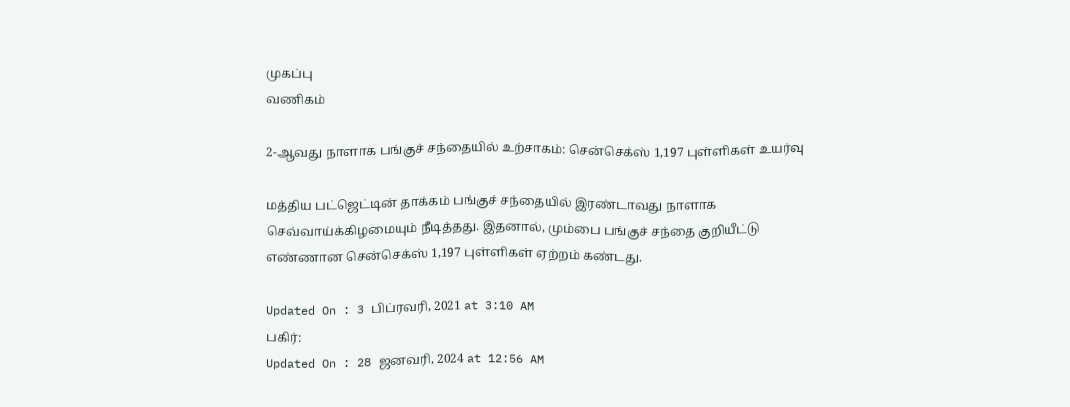முகப்பு
வணிகம்

2-ஆவது நாளாக பங்குச் சந்தையில் உற்சாகம்: சென்செக்ஸ் 1,197 புள்ளிகள் உயர்வு

மத்திய பட்ஜெட்டின் தாக்கம் பங்குச் சந்தையில் இரண்டாவது நாளாக செவ்வாய்க்கிழமையும் நீடித்தது. இதனால், மும்பை பங்குச் சந்தை குறியீட்டு எண்ணான சென்செக்ஸ் 1,197 புள்ளிகள் ஏற்றம் கண்டது.

Updated On : 3 பிப்ரவரி, 2021 at 3:10 AM
பகிர்:
Updated On : 28 ஜனவரி, 2024 at 12:56 AM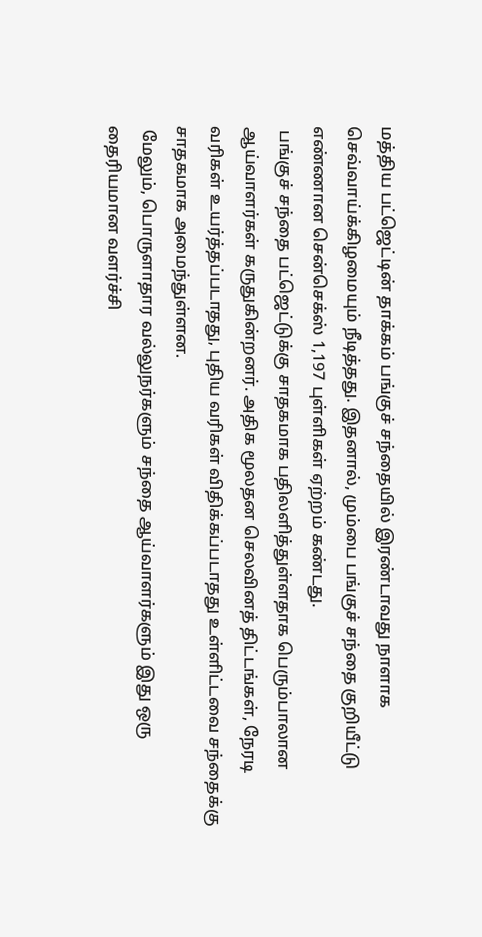மத்திய பட்ஜெட்டின் தாக்கம் பங்குச் சந்தையில் இரண்டாவது நாளாக செவ்வாய்க்கிழமையும் நீடித்தது. இதனால், மும்பை பங்குச் சந்தை குறியீட்டு எண்ணான சென்செக்ஸ் 1,197 புள்ளிகள் ஏற்றம் கண்டது.
 பங்குச் சந்தை பட்ஜெட்டுக்கு சாதகமாக பதிலளித்துள்ளதாக பெரும்பாலான ஆய்வாளர்கள் கருதுகின்றனர். அதிக மூலதன செலவினத் திட்டங்கள், நேரடி வரிகள் உயர்த்தப்படாதது, புதிய வரிகள் விதிக்கப்படாதது உள்ளிட்டவை சந்தைக்கு சாதகமாக அமைந்துள்ளன.
 மேலும், பொருளாதார வல்லுநர்களும் சந்தை ஆய்வாளர்களும் இது ஒரு தைரியமான வளர்ச்சி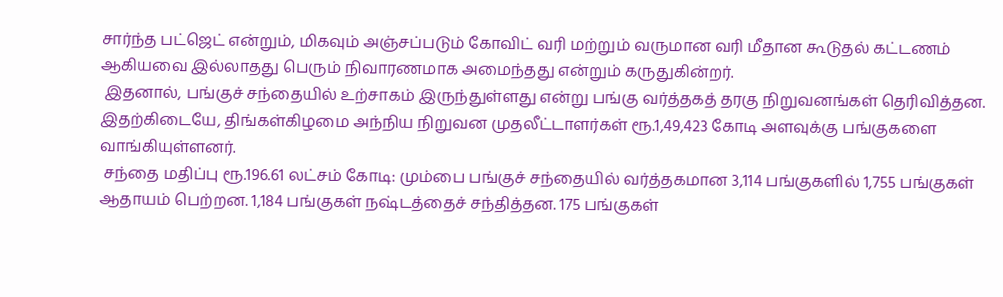சார்ந்த பட்ஜெட் என்றும், மிகவும் அஞ்சப்படும் கோவிட் வரி மற்றும் வருமான வரி மீதான கூடுதல் கட்டணம் ஆகியவை இல்லாதது பெரும் நிவாரணமாக அமைந்தது என்றும் கருதுகின்றர்.
 இதனால், பங்குச் சந்தையில் உற்சாகம் இருந்துள்ளது என்று பங்கு வர்த்தகத் தரகு நிறுவனங்கள் தெரிவித்தன. இதற்கிடையே, திங்கள்கிழமை அந்நிய நிறுவன முதலீட்டாளர்கள் ரூ.1,49,423 கோடி அளவுக்கு பங்குகளை வாங்கியுள்ளனர்.
 சந்தை மதிப்பு ரூ.196.61 லட்சம் கோடி: மும்பை பங்குச் சந்தையில் வர்த்தகமான 3,114 பங்குகளில் 1,755 பங்குகள் ஆதாயம் பெற்றன. 1,184 பங்குகள் நஷ்டத்தைச் சந்தித்தன. 175 பங்குகள்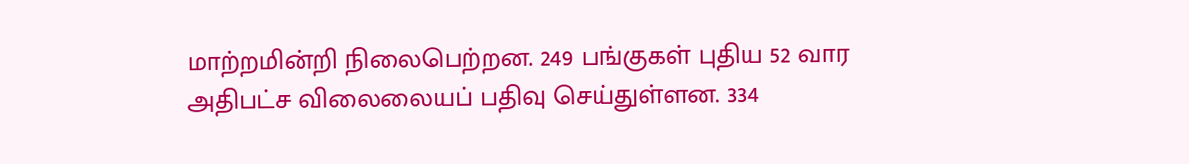மாற்றமின்றி நிலைபெற்றன. 249 பங்குகள் புதிய 52 வார அதிபட்ச விலைலையப் பதிவு செய்துள்ளன. 334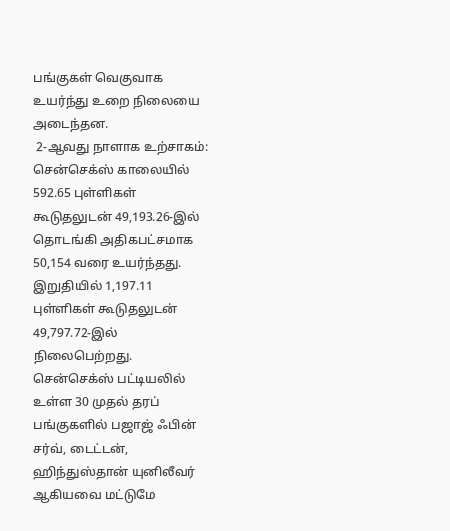பங்குகள் வெகுவாக உயர்ந்து உறை நிலையை அடைந்தன.
 2-ஆவது நாளாக உற்சாகம்: சென்செக்ஸ் காலையில் 592.65 புள்ளிகள் கூடுதலுடன் 49,193.26-இல் தொடங்கி அதிகபட்சமாக 50,154 வரை உயர்ந்தது. இறுதியில் 1,197.11 புள்ளிகள் கூடுதலுடன் 49,797.72-இல் நிலைபெற்றது. சென்செக்ஸ் பட்டியலில் உள்ள 30 முதல் தரப் பங்குகளில் பஜாஜ் ஃபின் சர்வ், டைட்டன், ஹிந்துஸ்தான் யுனிலீவர் ஆகியவை மட்டுமே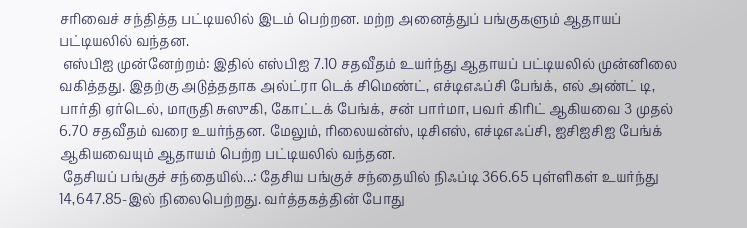சரிவைச் சந்தித்த பட்டியலில் இடம் பெற்றன. மற்ற அனைத்துப் பங்குகளும் ஆதாயப் பட்டியலில் வந்தன.
 எஸ்பிஐ முன்னேற்றம்: இதில் எஸ்பிஐ 7.10 சதவீதம் உயர்ந்து ஆதாயப் பட்டியலில் முன்னிலை வகித்தது. இதற்கு அடுத்ததாக அல்ட்ரா டெக் சிமெண்ட், எச்டிஎஃப்சி பேங்க், எல் அண்ட் டி, பார்தி ஏர்டெல், மாருதி சுஸுகி, கோட்டக் பேங்க், சன் பார்மா, பவர் கிரிட் ஆகியவை 3 முதல் 6.70 சதவீதம் வரை உயர்ந்தன. மேலும், ரிலையன்ஸ், டிசிஎஸ், எச்டிஎஃப்சி, ஐசிஐசிஐ பேங்க் ஆகியவையும் ஆதாயம் பெற்ற பட்டியலில் வந்தன.
 தேசியப் பங்குச் சந்தையில்...: தேசிய பங்குச் சந்தையில் நிஃப்டி 366.65 புள்ளிகள் உயர்ந்து 14,647.85-இல் நிலைபெற்றது. வர்த்தகத்தின் போது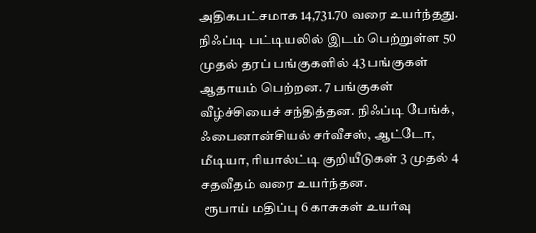அதிகபட்சமாக 14,731.70 வரை உயர்ந்தது. நிஃப்டி பட்டியலில் இடம் பெற்றுள்ள 50 முதல் தரப் பங்குகளில் 43 பங்குகள் ஆதாயம் பெற்றன. 7 பங்குகள் வீழ்ச்சியைச் சந்தித்தன. நிஃப்டி பேங்க், ஃபைனான்சியல் சர்வீசஸ், ஆட்டோ, மீடியா, ரியால்ட்டி குறியீடுகள் 3 முதல் 4 சதவீதம் வரை உயர்ந்தன.
 ரூபாய் மதிப்பு 6 காசுகள் உயர்வு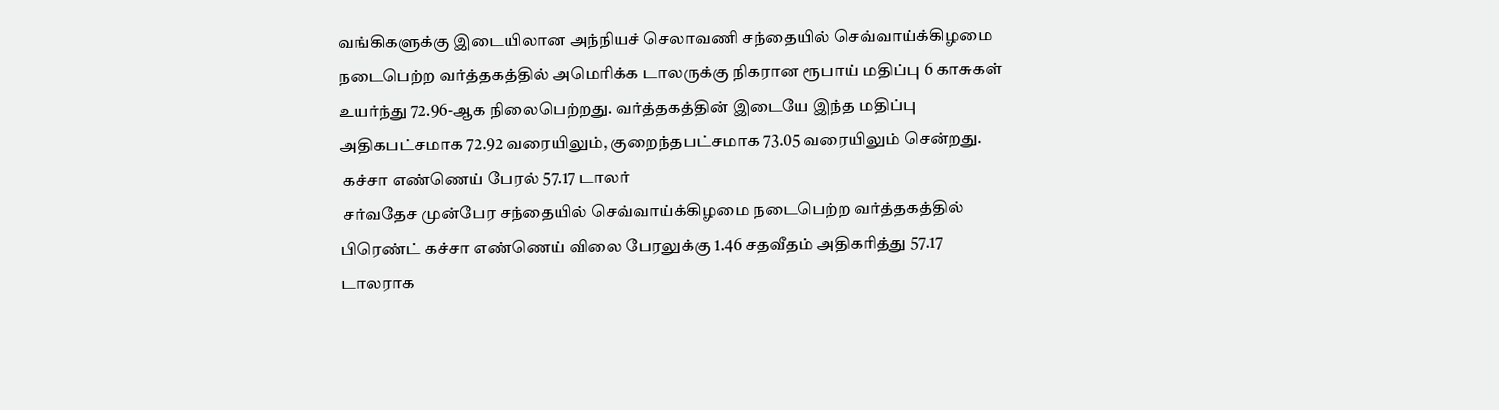வங்கிகளுக்கு இடையிலான அந்நியச் செலாவணி சந்தையில் செவ்வாய்க்கிழமை நடைபெற்ற வர்த்தகத்தில் அமெரிக்க டாலருக்கு நிகரான ரூபாய் மதிப்பு 6 காசுகள் உயர்ந்து 72.96-ஆக நிலைபெற்றது. வர்த்தகத்தின் இடையே இந்த மதிப்பு அதிகபட்சமாக 72.92 வரையிலும், குறைந்தபட்சமாக 73.05 வரையிலும் சென்றது.
 கச்சா எண்ணெய் பேரல் 57.17 டாலர்
 சர்வதேச முன்பேர சந்தையில் செவ்வாய்க்கிழமை நடைபெற்ற வர்த்தகத்தில் பிரெண்ட் கச்சா எண்ணெய் விலை பேரலுக்கு 1.46 சதவீதம் அதிகரித்து 57.17 டாலராக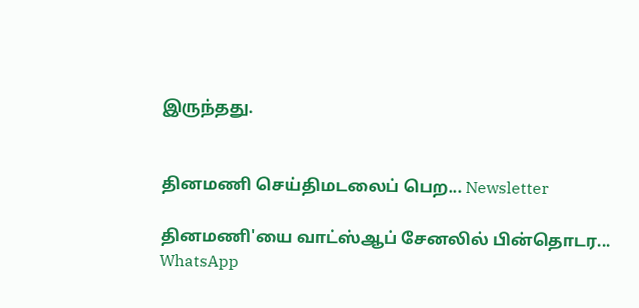இருந்தது.


தினமணி செய்திமடலைப் பெற... Newsletter

தினமணி'யை வாட்ஸ்ஆப் சேனலில் பின்தொடர... WhatsApp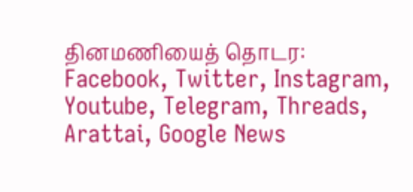தினமணியைத் தொடர: Facebook, Twitter, Instagram, Youtube, Telegram, Threads, Arattai, Google News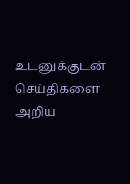உடனுக்குடன் செய்திகளை அறிய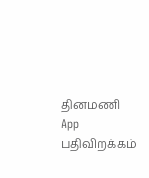தினமணி App பதிவிறக்கம்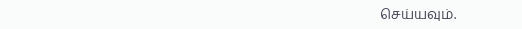செய்யவும்.